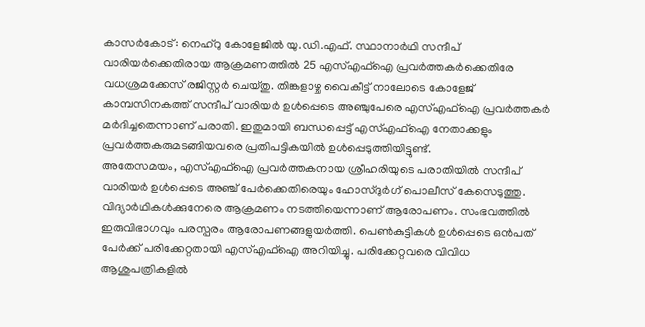കാസർകോട്: നെഹ്റു കോളേജിൽ യു.ഡി.എഫ്. സ്ഥാനാർഥി സന്ദീപ് വാരിയർക്കെതിരായ ആക്രമണത്തിൽ 25 എസ്എഫ്ഐ പ്രവർത്തകർക്കെതിരേ വധശ്രമക്കേസ് രജിസ്റ്റർ ചെയ്തു. തിങ്കളാഴ്ച വൈകീട്ട് നാലോടെ കോളേജ് കാമ്പസിനകത്ത് സന്ദീപ് വാരിയർ ഉൾപ്പെടെ അഞ്ചുപേരെ എസ്എഫ്ഐ പ്രവർത്തകർ മർദിച്ചതെന്നാണ് പരാതി. ഇതുമായി ബന്ധപ്പെട്ട് എസ്എഫ്ഐ നേതാക്കളും പ്രവർത്തകരുമടങ്ങിയവരെ പ്രതിപട്ടികയിൽ ഉൾപ്പെടുത്തിയിട്ടുണ്ട്.
അതേസമയം, എസ്എഫ്ഐ പ്രവർത്തകനായ ശ്രീഹരിയുടെ പരാതിയിൽ സന്ദീപ് വാരിയർ ഉൾപ്പെടെ അഞ്ച് പേർക്കെതിരെയും ഹോസ്ദുർഗ് പൊലീസ് കേസെടുത്തു. വിദ്യാർഥികൾക്കുനേരെ ആക്രമണം നടത്തിയെന്നാണ് ആരോപണം. സംഭവത്തിൽ ഇരുവിഭാഗവും പരസ്പരം ആരോപണങ്ങളുയർത്തി. പെൺകുട്ടികൾ ഉൾപ്പെടെ ഒൻപത് പേർക്ക് പരിക്കേറ്റതായി എസ്എഫ്ഐ അറിയിച്ചു. പരിക്കേറ്റവരെ വിവിധ ആശുപത്രികളിൽ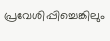പ്രവേശിപ്പിച്ചെങ്കിലും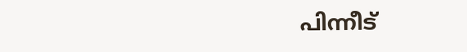പിന്നീട്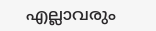എല്ലാവരും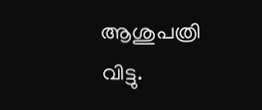ആശുപത്രി വിട്ടു.